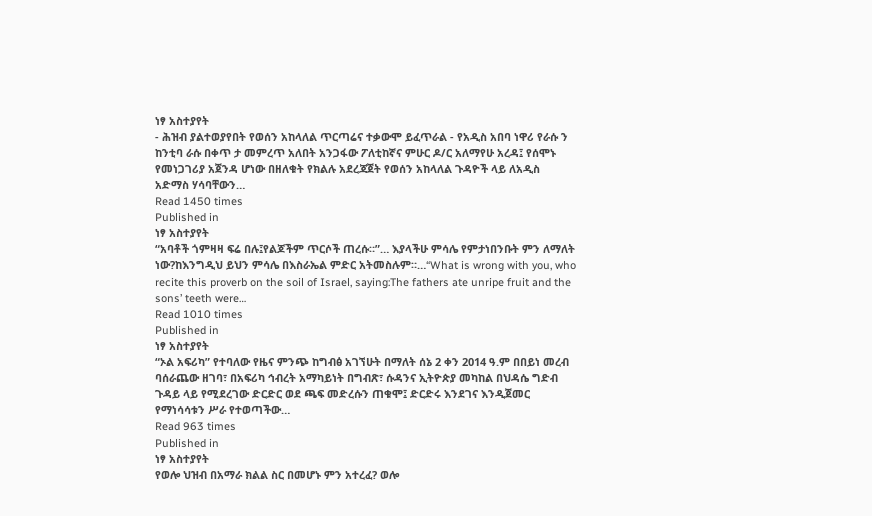ነፃ አስተያየት
- ሕዝብ ያልተወያየበት የወሰን አከላለል ጥርጣሬና ተቃውሞ ይፈጥራል - የአዲስ አበባ ነዋሪ የራሱ ን ከንቲባ ራሱ በቀጥ ታ መምረጥ አለበት አንጋፋው ፖለቲከኛና ምሁር ዶ/ር አለማየሁ አረዳ፤ የሰሞኑ የመነጋገሪያ አጀንዳ ሆነው በዘለቁት የክልሉ አደረጃጀት የወሰን አከላለል ጉዳዮች ላይ ለአዲስ አድማስ ሃሳባቸውን…
Read 1450 times
Published in
ነፃ አስተያየት
“አባቶች ጎምዛዛ ፍሬ በሉ፤የልጆችም ጥርሶች ጠረሱ።”… እያላችሁ ምሳሌ የምታነበንቡት ምን ለማለት ነው?ከእንግዲህ ይህን ምሳሌ በእስራኤል ምድር አትመስሉም።…“What is wrong with you, who recite this proverb on the soil of Israel, saying:The fathers ate unripe fruit and the sons’ teeth were…
Read 1010 times
Published in
ነፃ አስተያየት
“ኦል አፍሪካ” የተባለው የዜና ምንጭ ከግብፅ አገኘሁት በማለት ሰኔ 2 ቀን 2014 ዓ.ም በበይነ መረብ ባሰራጨው ዘገባ፣ በአፍሪካ ኅብረት አማካይነት በግብጽ፣ ሱዳንና ኢትዮጵያ መካከል በህዳሴ ግድብ ጉዳይ ላይ የሚደረገው ድርድር ወደ ጫፍ መድረሱን ጠቁሞ፤ ድርድሩ እንደገና እንዲጀመር የማነሳሳቱን ሥራ የተወጣችው…
Read 963 times
Published in
ነፃ አስተያየት
የወሎ ህዝብ በአማራ ክልል ስር በመሆኑ ምን አተረፈ? ወሎ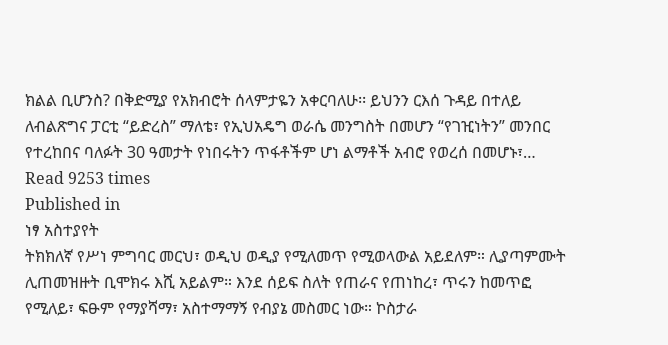ክልል ቢሆንስ? በቅድሚያ የአክብሮት ሰላምታዬን አቀርባለሁ፡፡ ይህንን ርእሰ ጉዳይ በተለይ ለብልጽግና ፓርቲ “ይድረስ” ማለቴ፣ የኢህአዴግ ወራሴ መንግስት በመሆን “የገዢነትን” መንበር የተረከበና ባለፉት 30 ዓመታት የነበሩትን ጥፋቶችም ሆነ ልማቶች አብሮ የወረሰ በመሆኑ፣…
Read 9253 times
Published in
ነፃ አስተያየት
ትክክለኛ የሥነ ምግባር መርህ፣ ወዲህ ወዲያ የሚለመጥ የሚወላውል አይደለም። ሊያጣምሙት ሊጠመዝዙት ቢሞክሩ እሺ አይልም። እንደ ሰይፍ ስለት የጠራና የጠነከረ፣ ጥሩን ከመጥፎ የሚለይ፣ ፍፁም የማያሻማ፣ አስተማማኝ የብያኔ መስመር ነው። ኮስታራ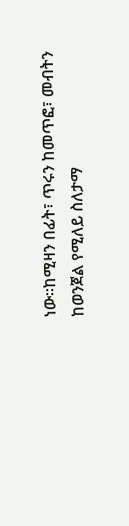ነው።ከሚዛን በፊት፣ ጥሩን ከመጥፎ፣ መብትን ከወንጀል የሚለይ ስለታማ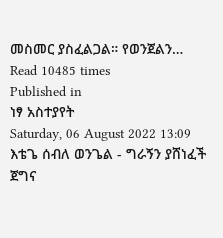መስመር ያስፈልጋል። የወንጀልን…
Read 10485 times
Published in
ነፃ አስተያየት
Saturday, 06 August 2022 13:09
እቴጌ ሰብለ ወንጌል - ግራኝን ያሸነፈች ጀግና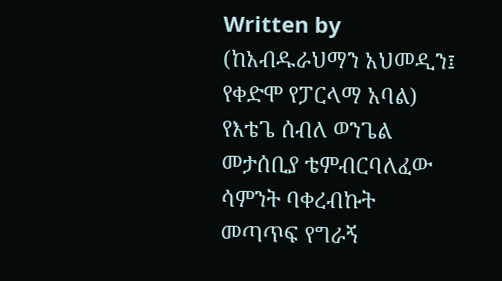Written by (ከአብዱራህማን አህመዲን፤ የቀድሞ የፓርላማ አባል)
የእቴጌ ሰብለ ወንጌል መታሰቢያ ቴምብርባለፈው ሳምንት ባቀረብኩት መጣጥፍ የግራኝ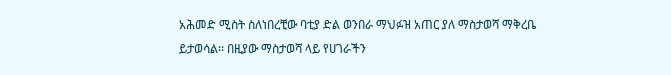አሕመድ ሚስት ስለነበረቺው ባቲያ ድል ወንበራ ማህፉዝ አጠር ያለ ማስታወሻ ማቅረቤ ይታወሳል፡፡ በዚያው ማስታወሻ ላይ የሀገራችን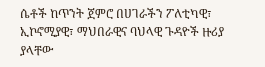ሴቶች ከጥንት ጀምሮ በሀገራችን ፖለቲካዊ፣ ኢኮኖሚያዊ፣ ማህበራዊና ባህላዊ ጉዳዮች ዙሪያ ያላቸው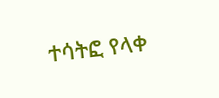ተሳትፎ የላቀ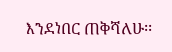እንደነበር ጠቅሻለሁ፡፡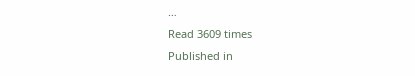…
Read 3609 times
Published in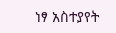ነፃ አስተያየት